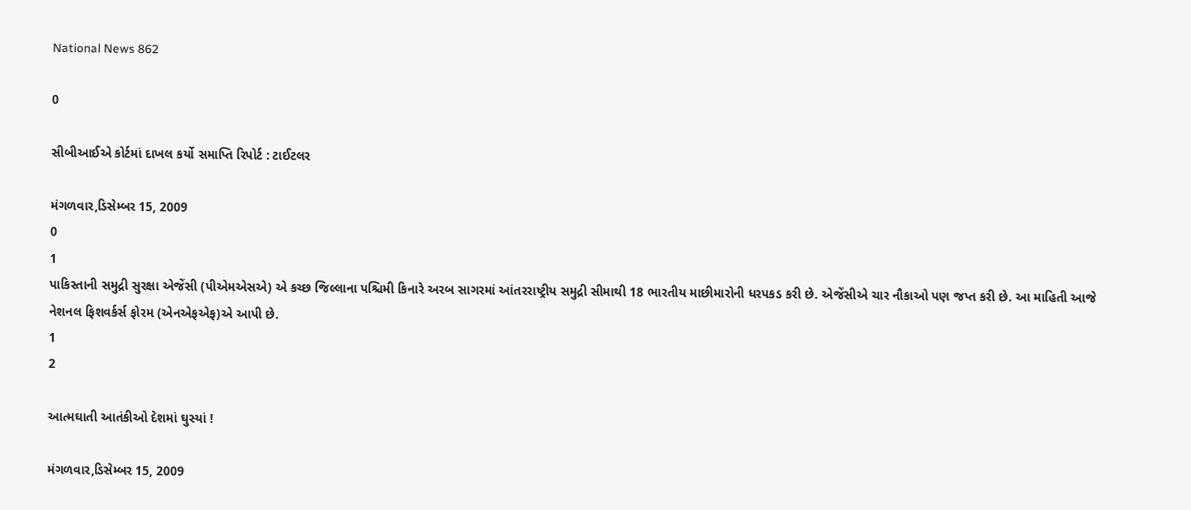National News 862

0

સીબીઆઈએ કોર્ટમાં દાખલ કર્યો સમાપ્તિ રિપોર્ટ : ટાઈટલર

મંગળવાર,ડિસેમ્બર 15, 2009
0
1
પાકિસ્તાની સમુદ્રી સુરક્ષા એજેંસી (પીએમએસએ) એ કચ્છ જિલ્લાના પશ્ચિમી કિનારે અરબ સાગરમાં આંતરરાષ્ટ્રીય સમુદ્રી સીમાથી 18 ભારતીય માછીમારોની ધરપકડ કરી છે. એજેંસીએ ચાર નૌકાઓ પણ જપ્ત કરી છે. આ માહિતી આજે નેશનલ ફિશવર્કર્સ ફોરમ (એનએફએફ)એ આપી છે.
1
2

આત્મઘાતી આતંકીઓ દેશમાં ઘુસ્યાં !

મંગળવાર,ડિસેમ્બર 15, 2009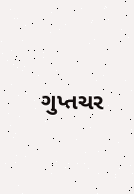ગુપ્તચર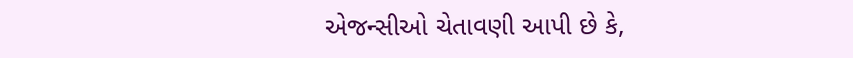એજન્સીઓ ચેતાવણી આપી છે કે,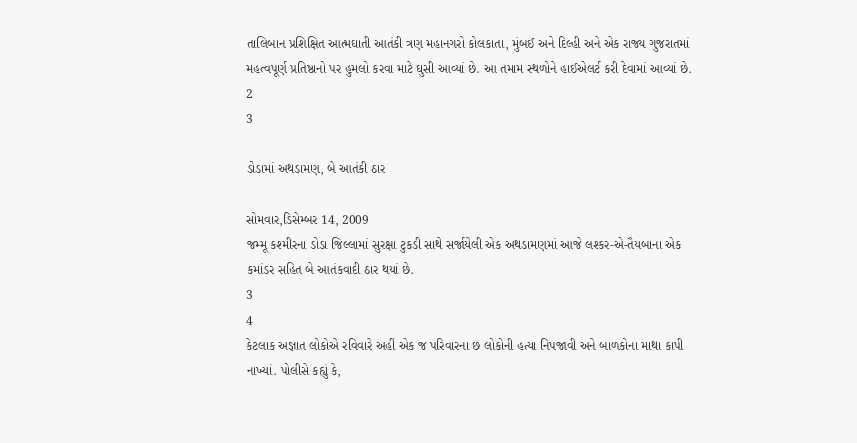તાલિબાન પ્રશિક્ષિત આત્મઘાતી આતંકી ત્રણ મહાનગરો કોલકાતા, મુંબઈ અને દિલ્હી અને એક રાજ્ય ગુજરાતમાં મહત્વપૂર્ણ પ્રતિષ્ઠાનો પર હુમલો કરવા માટે ઘુસી આવ્યાં છે. આ તમામ સ્થળોને હાઈએલર્ટ કરી દેવામાં આવ્યાં છે.
2
3

ડોડામાં અથડામણ, બે આતંકી ઠાર

સોમવાર,ડિસેમ્બર 14, 2009
જમ્મૂ કશ્મીરના ડોડા જિલ્લામાં સુરક્ષા ટુકડી સાથે સર્જાયેલી એક અથડામણમાં આજે લશ્કર-એ-તૈયબાના એક કમાંડર સહિત બે આતંકવાદી ઠાર થયાં છે.
3
4
કેટલાક અજ્ઞાત લોકોએ રવિવારે અહીં એક જ પરિવારના છ લોકોની હત્યા નિપજાવી અને બાળકોના માથા કાપી નાખ્યાં. પોલીસે કહ્યું કે,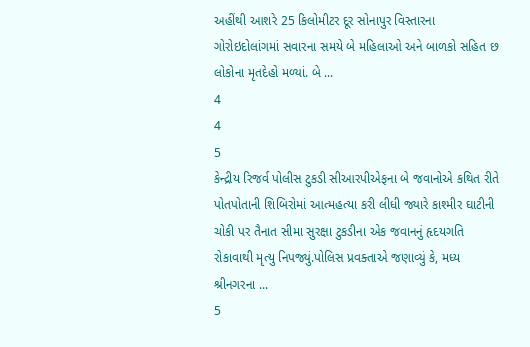અહીંથી આશરે 25 કિલોમીટર દૂર સોનાપુર વિસ્તારના ગોરોઇદોલાંગમાં સવારના સમયે બે મહિલાઓ અને બાળકો સહિત છ લોકોના મૃતદેહો મળ્યાં. બે ...
4
4
5
કેન્દ્રીય રિજર્વ પોલીસ ટુકડી સીઆરપીએફના બે જવાનોએ કથિત રીતે પોતપોતાની શિબિરોમાં આત્મહત્યા કરી લીધી જ્યારે કાશ્મીર ઘાટીની ચોકી પર તૈનાત સીમા સુરક્ષા ટુકડીના એક જવાનનું હૃદયગતિ રોકાવાથી મૃત્યુ નિપજ્યું.પોલિસ પ્રવક્તાએ જણાવ્યું કે, મધ્ય શ્રીનગરના ...
5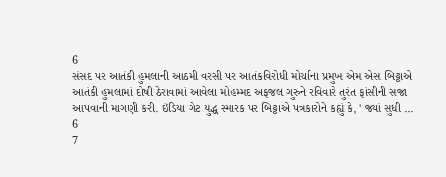6
સંસદ પર આતંકી હુમલાની આઠમી વરસી પર આતંકવિરોધી મોર્ચાના પ્રમુખ એમ એસ બિટ્ટાએ આતંકી હુમલામાં દોષી ઠેરાવામાં આવેલા મોહમ્મદ અફજલ ગુરુને રવિવારે તુરંત ફાંસીની સજા આપવાની માગણી કરી. ઇંડિયા ગેટ યુદ્ધ સ્મારક પર બિટ્ટાએ પત્રકારોને કહ્યું કે, ' જ્યાં સુધી ...
6
7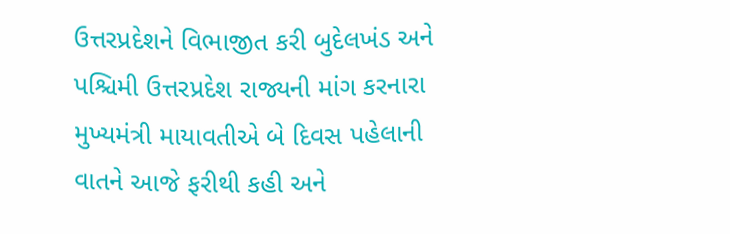ઉત્તરપ્રદેશને વિભાજીત કરી બુદેલખંડ અને પશ્ચિમી ઉત્તરપ્રદેશ રાજ્યની માંગ કરનારા મુખ્યમંત્રી માયાવતીએ બે દિવસ પહેલાની વાતને આજે ફરીથી કહી અને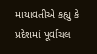માયાવતીએ કહ્યુ કે પ્રદેશમાં પૂર્વાચલ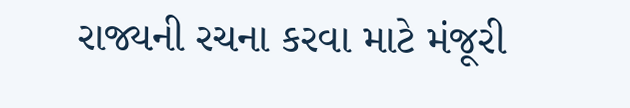રાજ્યની રચના કરવા માટે મંજૂરી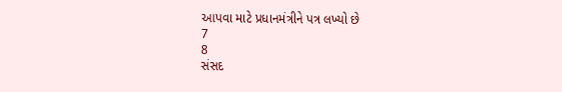આપવા માટે પ્રધાનમંત્રીને પત્ર લખ્યો છે
7
8
સંસદ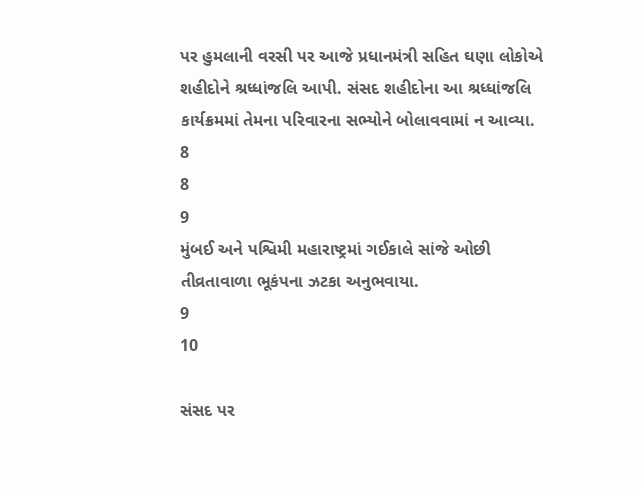પર હુમલાની વરસી પર આજે પ્રધાનમંત્રી સહિત ઘણા લોકોએ શહીદોને શ્રધ્ધાંજલિ આપી. સંસદ શહીદોના આ શ્રધ્ધાંજલિ કાર્યક્રમમાં તેમના પરિવારના સભ્યોને બોલાવવામાં ન આવ્યા.
8
8
9
મુંબઈ અને પશ્વિમી મહારાષ્ટ્રમાં ગઈકાલે સાંજે ઓછી તીવ્રતાવાળા ભૂકંપના ઝટકા અનુભવાયા.
9
10

સંસદ પર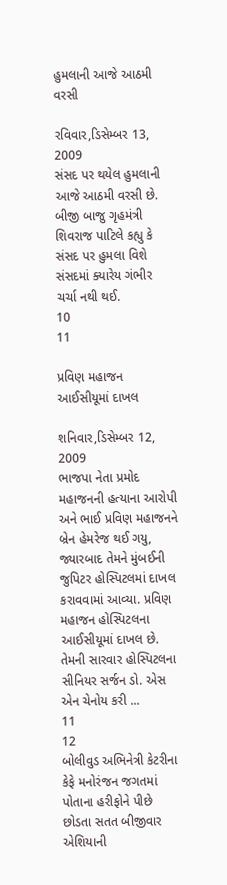હુમલાની આજે આઠમી વરસી

રવિવાર,ડિસેમ્બર 13, 2009
સંસદ પર થયેલ હુમલાની આજે આઠમી વરસી છે. બીજી બાજુ ગૃહમંત્રી શિવરાજ પાટિલે કહ્યુ કે સંસદ પર હુમલા વિશે સંસદમાં ક્યારેય ગંભીર ચર્ચા નથી થઈ.
10
11

પ્રવિણ મહાજન આઈસીયૂમાં દાખલ

શનિવાર,ડિસેમ્બર 12, 2009
ભાજપા નેતા પ્રમોદ મહાજનની હત્યાના આરોપી અને ભાઈ પ્રવિણ મહાજનને બ્રેન હેમરેજ થઈ ગયુ, જ્યારબાદ તેમને મુંબઈની જુપિટર હોસ્પિટલમાં દાખલ કરાવવામાં આવ્યા. પ્રવિણ મહાજન હોસ્પિટલના આઈસીયૂમાં દાખલ છે. તેમની સારવાર હોસ્પિટલના સીનિયર સર્જન ડો. એસ એન ચેનોય કરી ...
11
12
બોલીવુડ અભિનેત્રી કેટરીના કેફે મનોરંજન જગતમાં પોતાના હરીફોને પીછે છોડતા સતત બીજીવાર એશિયાની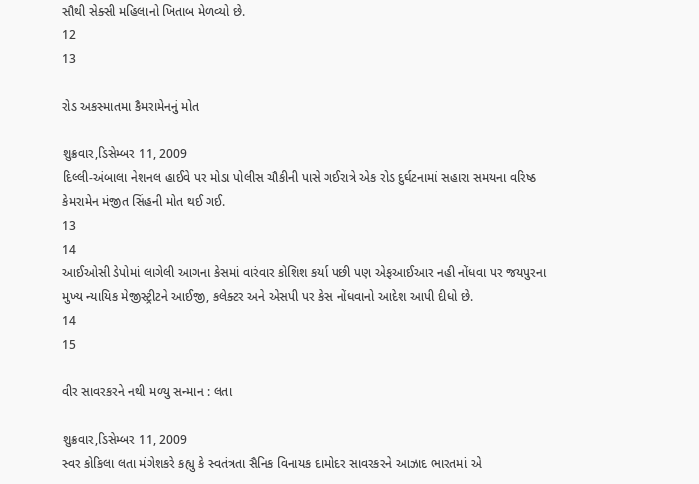સૌથી સેક્સી મહિલાનો ખિતાબ મેળવ્યો છે.
12
13

રોડ અકસ્માતમા કૈમરામેનનું મોત

શુક્રવાર,ડિસેમ્બર 11, 2009
દિલ્લી-અંબાલા નેશનલ હાઈવે પર મોડા પોલીસ ચૌકીની પાસે ગઈરાત્રે એક રોડ દુર્ઘટનામાં સહારા સમયના વરિષ્ઠ કેમરામેન મંજીત સિંહની મોત થઈ ગઈ.
13
14
આઈઓસી ડેપોમાં લાગેલી આગના કેસમાં વારંવાર કોશિશ કર્યા પછી પણ એફઆઈઆર નહી નોંધવા પર જયપુરના મુખ્ય ન્યાયિક મેજીસ્ટ્રીટને આઈજી, કલેક્ટર અને એસપી પર કેસ નોંધવાનો આદેશ આપી દીધો છે.
14
15

વીર સાવરકરને નથી મળ્યુ સન્માન : લતા

શુક્રવાર,ડિસેમ્બર 11, 2009
સ્વર કોકિલા લતા મંગેશકરે કહ્યુ કે સ્વતંત્રતા સૈનિક વિનાયક દામોદર સાવરકરને આઝાદ ભારતમાં એ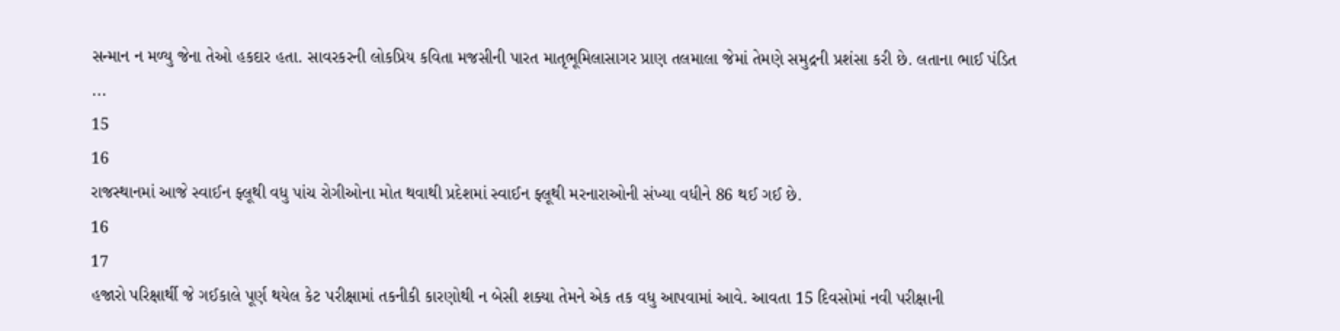સન્માન ન મળ્યુ જેના તેઓ હકદાર હતા. સાવરકરની લોકપ્રિય કવિતા મજસીની પારત માતૃભૂમિલાસાગર પ્રાણ તલમાલા જેમાં તેમણે સમુદ્રની પ્રશંસા કરી છે. લતાના ભાઈ પંડિત ...
15
16
રાજસ્થાનમાં આજે સ્વાઈન ફ્લૂથી વધુ પાંચ રોગીઓના મોત થવાથી પ્રદેશમાં સ્વાઈન ફ્લૂથી મરનારાઓની સંખ્યા વધીને 86 થઈ ગઈ છે.
16
17
હજારો પરિક્ષાર્થી જે ગઈકાલે પૂર્ણ થયેલ કેટ પરીક્ષામાં તકનીકી કારણોથી ન બેસી શક્યા તેમને એક તક વધુ આપવામાં આવે. આવતા 15 દિવસોમાં નવી પરીક્ષાની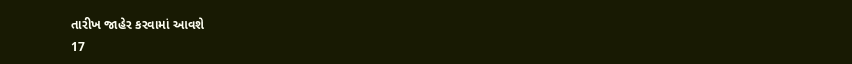તારીખ જાહેર કરવામાં આવશે
17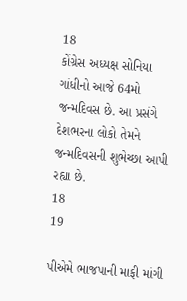18
કોંગ્રેસ અધ્યક્ષ સોનિયા ગાંધીનો આજે 64મો જન્મદિવસ છે. આ પ્રસંગે દેશભરના લોકો તેમને જન્મદિવસની શુભેચ્છા આપી રહ્યા છે.
18
19

પીએમે ભાજપાની માફી માંગી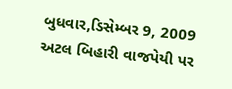બુધવાર,ડિસેમ્બર 9, 2009
અટલ બિહારી વાજપેયી પર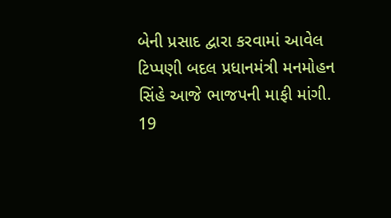બેની પ્રસાદ દ્વારા કરવામાં આવેલ ટિપ્પણી બદલ પ્રધાનમંત્રી મનમોહન સિંહે આજે ભાજપની માફી માંગી.
19